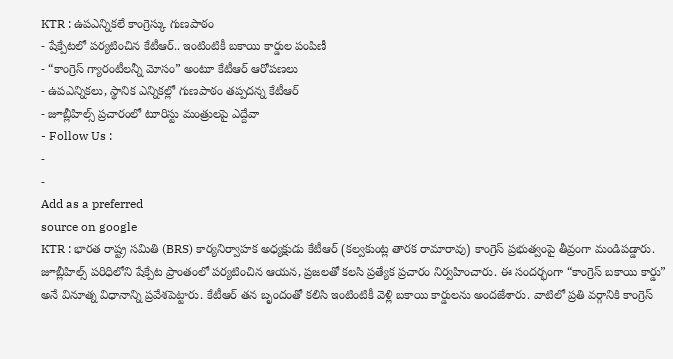KTR : ఉపఎన్నికలే కాంగ్రెస్కు గుణపాఠం
- షేక్పేటలో పర్యటించిన కేటీఆర్.. ఇంటింటికీ బకాయి కార్డుల పంపిణీ
- “కాంగ్రెస్ గ్యారంటీలన్నీ మోసం” అంటూ కేటీఆర్ ఆరోపణలు
- ఉపఎన్నికలు, స్థానిక ఎన్నికల్లో గుణపాఠం తప్పదన్న కేటీఆర్
- జూబ్లీహిల్స్ ప్రచారంలో టూరిస్టు మంత్రులపై ఎద్దేవా
- Follow Us :
-
-
Add as a preferred
source on google
KTR : భారత రాష్ట్ర సమితి (BRS) కార్యనిర్వాహక అధ్యక్షుడు కేటీఆర్ (కల్వకుంట్ల తారక రామారావు) కాంగ్రెస్ ప్రభుత్వంపై తీవ్రంగా మండిపడ్డారు. జూబ్లీహిల్స్ పరిధిలోని షేక్పేట ప్రాంతంలో పర్యటించిన ఆయన, ప్రజలతో కలసి ప్రత్యేక ప్రచారం నిర్వహించారు. ఈ సందర్భంగా “కాంగ్రెస్ బకాయి కార్డు” అనే వినూత్న విధానాన్ని ప్రవేశపెట్టారు. కేటీఆర్ తన బృందంతో కలిసి ఇంటింటికీ వెళ్లి బకాయి కార్డులను అందజేశారు. వాటిలో ప్రతి వర్గానికి కాంగ్రెస్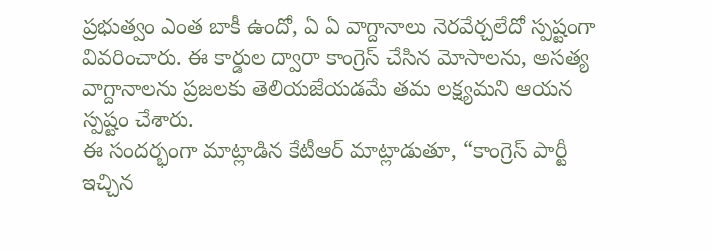ప్రభుత్వం ఎంత బాకీ ఉందో, ఏ ఏ వాగ్దానాలు నెరవేర్చలేదో స్పష్టంగా వివరించారు. ఈ కార్డుల ద్వారా కాంగ్రెస్ చేసిన మోసాలను, అసత్య వాగ్దానాలను ప్రజలకు తెలియజేయడమే తమ లక్ష్యమని ఆయన స్పష్టం చేశారు.
ఈ సందర్భంగా మాట్లాడిన కేటీఆర్ మాట్లాడుతూ, “కాంగ్రెస్ పార్టీ ఇచ్చిన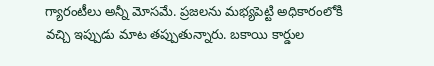గ్యారంటీలు అన్నీ మోసమే. ప్రజలను మభ్యపెట్టి అధికారంలోకి వచ్చి ఇప్పుడు మాట తప్పుతున్నారు. బకాయి కార్డుల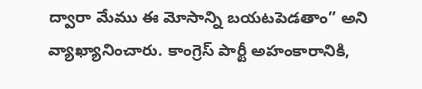ద్వారా మేము ఈ మోసాన్ని బయటపెడతాం” అని వ్యాఖ్యానించారు. కాంగ్రెస్ పార్టీ అహంకారానికి,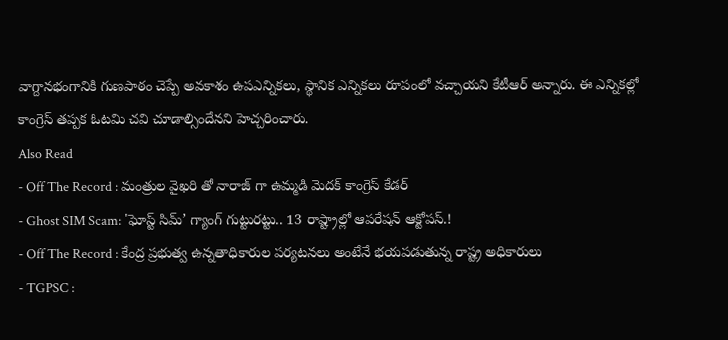వాగ్దానభంగానికి గుణపాఠం చెప్పే అవకాశం ఉపఎన్నికలు, స్థానిక ఎన్నికలు రూపంలో వచ్చాయని కేటీఆర్ అన్నారు. ఈ ఎన్నికల్లో కాంగ్రెస్ తప్పక ఓటమి చవి చూడాల్సిందేనని హెచ్చరించారు.
Also Read
- Off The Record : మంత్రుల వైఖరి తో నారాజ్ గా ఉమ్మడి మెదక్ కాంగ్రెస్ కేడర్
- Ghost SIM Scam: 'ఘోస్ట్ సిమ్’ గ్యాంగ్ గుట్టురట్టు.. 13 రాష్ట్రాల్లో ఆపరేషన్ ఆక్టోపస్.!
- Off The Record : కేంద్ర ప్రభుత్వ ఉన్నతాధికారుల పర్యటనలు అంటేనే భయపడుతున్న రాష్ట్ర అధికారులు
- TGPSC :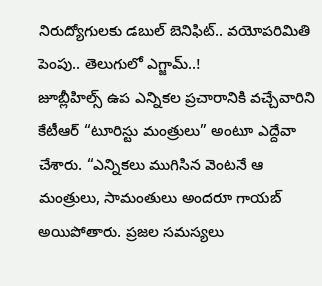నిరుద్యోగులకు డబుల్ బెనిఫిట్.. వయోపరిమితి పెంపు.. తెలుగులో ఎగ్జామ్..!
జూబ్లీహిల్స్ ఉప ఎన్నికల ప్రచారానికి వచ్చేవారిని కేటీఆర్ “టూరిస్టు మంత్రులు” అంటూ ఎద్దేవా చేశారు. “ఎన్నికలు ముగిసిన వెంటనే ఆ మంత్రులు, సామంతులు అందరూ గాయబ్ అయిపోతారు. ప్రజల సమస్యలు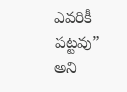ఎవరికీ పట్టవు” అని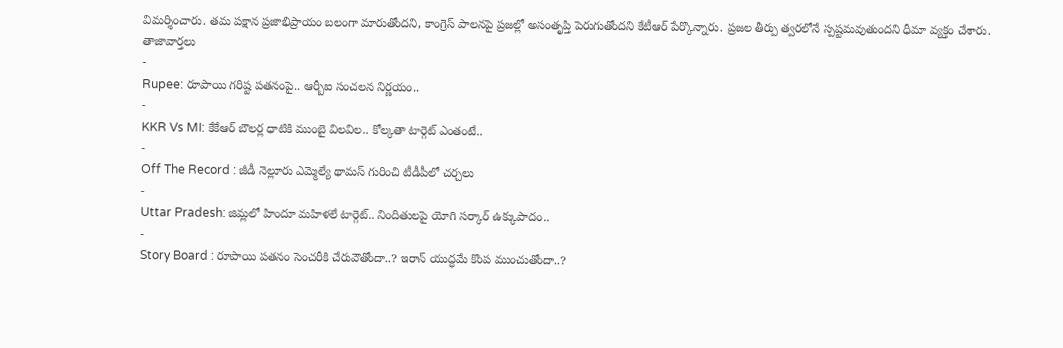విమర్శించారు. తమ పక్షాన ప్రజాభిప్రాయం బలంగా మారుతోందని, కాంగ్రెస్ పాలనపై ప్రజల్లో అసంతృప్తి పెరుగుతోందని కేటీఆర్ పేర్కొన్నారు. ప్రజల తీర్పు త్వరలోనే స్పష్టమవుతుందని ధీమా వ్యక్తం చేశారు.
తాజావార్తలు
-
Rupee: రూపాయి గరిష్ట పతనంపై.. ఆర్బీఐ సంచలన నిర్ణయం..
-
KKR Vs MI: కేకేఆర్ బౌలర్ల ధాటికి ముంబై విలవిల.. కోల్కతా టార్గెట్ ఎంతంటే..
-
Off The Record : జీడీ నెల్లూరు ఎమ్మెల్యే థామస్ గురించి టీడీపీలో చర్చలు
-
Uttar Pradesh: జిమ్లలో హిందూ మహిళలే టార్గెట్.. నిందితులపై యోగి సర్కార్ ఉక్కుపాదం..
-
Story Board : రూపాయి పతనం సెంచరీకి చేరువౌతోందా..? ఇరాన్ యుద్ధమే కొంప ముంచుతోందా..?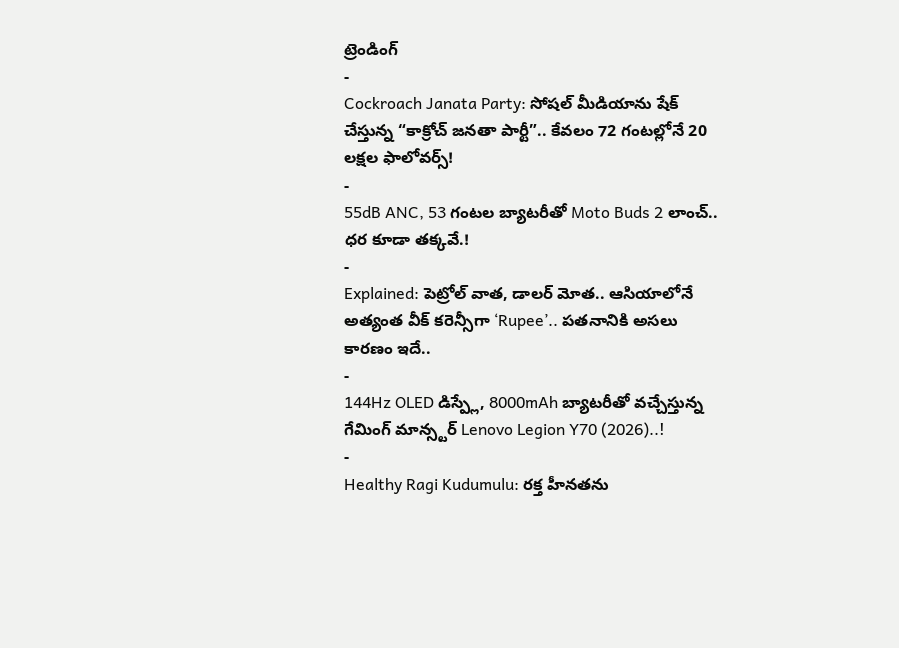ట్రెండింగ్
-
Cockroach Janata Party: సోషల్ మీడియాను షేక్ చేస్తున్న “కాక్రోచ్ జనతా పార్టీ”.. కేవలం 72 గంటల్లోనే 20 లక్షల ఫాలోవర్స్!
-
55dB ANC, 53 గంటల బ్యాటరీతో Moto Buds 2 లాంచ్.. ధర కూడా తక్కవే.!
-
Explained: పెట్రోల్ వాత, డాలర్ మోత.. ఆసియాలోనే అత్యంత వీక్ కరెన్సీగా ‘Rupee’.. పతనానికి అసలు కారణం ఇదే..
-
144Hz OLED డిస్ప్లే, 8000mAh బ్యాటరీతో వచ్చేస్తున్న గేమింగ్ మాన్స్టర్ Lenovo Legion Y70 (2026)..!
-
Healthy Ragi Kudumulu: రక్త హీనతను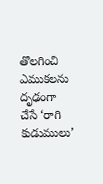తొలగించి ఎముకలను దృఢంగా చేసే ‘రాగి కుడుములు’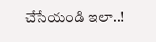చేసేయండి ఇలా..!